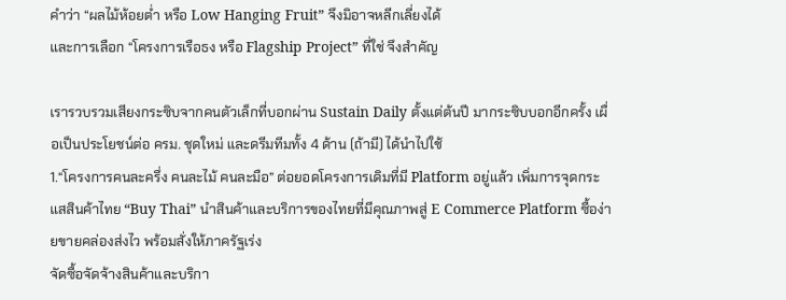คำว่า “ผลไม้ห้อยต่ำ หรือ Low Hanging Fruit” จึงมิอาจหลีกเลี่ยงได้
และการเลือก “โครงการเรือธง หรือ Flagship Project” ที่ใช่ จึงสำคัญ

เรารวบรวมเสียงกระซิบจากคนตัวเล็กที่บอกผ่าน Sustain Daily ตั้งแต่ต้นปี มากระซิบบอกอีกครั้ง เผื่อเป็นประโยชน์ต่อ ครม. ชุดใหม่ และดรีมทีมทั้ง 4 ด้าน (ถ้ามี) ได้นำไปใช้
1.“โครงการคนละครึ่ง คนละไม้ คนละมือ” ต่อยอดโครงการเดิมที่มี Platform อยู่แล้ว เพิ่มการจุดกระแสสินค้าไทย “Buy Thai” นำสินค้าและบริการของไทยที่มีคุณภาพสู่ E Commerce Platform ซื้อง่ายขายคล่องส่งไว พร้อมสั่งให้ภาครัฐเร่ง
จัดซื้อจัดจ้างสินค้าและบริกา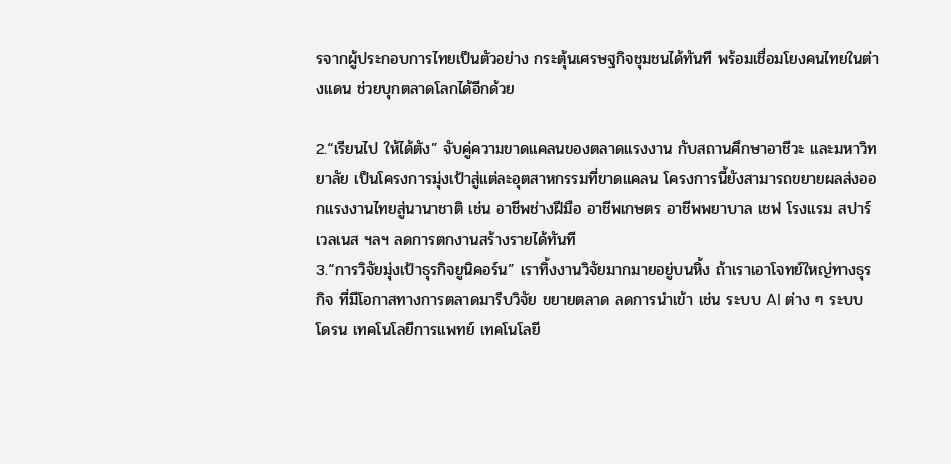รจากผู้ประกอบการไทยเป็นตัวอย่าง กระตุ้นเศรษฐกิจชุมชนได้ทันที พร้อมเชื่อมโยงคนไทยในต่างแดน ช่วยบุกตลาดโลกได้อีกด้วย

2.“เรียนไป ให้ได้ตัง” จับคู่ความขาดแคลนของตลาดแรงงาน กับสถานศึกษาอาชีวะ และมหาวิทยาลัย เป็นโครงการมุ่งเป้าสู่แต่ละอุตสาหกรรมที่ขาดแคลน โครงการนี้ยังสามารถขยายผลส่งออกแรงงานไทยสู่นานาชาติ เช่น อาชีพช่างฝีมือ อาชีพเกษตร อาชีพพยาบาล เชฟ โรงแรม สปาร์เวลเนส ฯลฯ ลดการตกงานสร้างรายได้ทันที
3.“การวิจัยมุ่งเป้าธุรกิจยูนิคอร์น” เราทิ้งงานวิจัยมากมายอยู่บนหิ้ง ถ้าเราเอาโจทย์ใหญ่ทางธุรกิจ ที่มีโอกาสทางการตลาดมารีบวิจัย ขยายตลาด ลดการนำเข้า เช่น ระบบ AI ต่าง ๆ ระบบโดรน เทคโนโลยีการแพทย์ เทคโนโลยี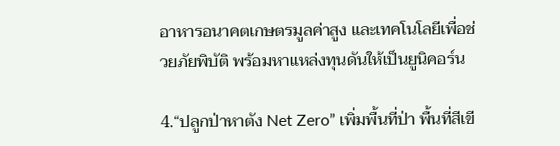อาหารอนาคตเกษตรมูลค่าสูง และเทคโนโลยีเพื่อช่วยภัยพิบัติ พร้อมหาแหล่งทุนดันให้เป็นยูนิคอร์น

4.“ปลูกป่าหาตัง Net Zero” เพิ่มพื้นที่ป่า พื้นที่สีเขี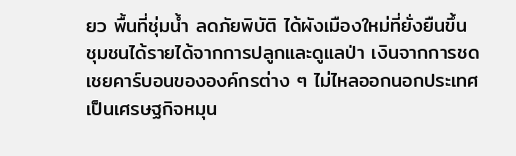ยว พื้นที่ชุ่มน้ำ ลดภัยพิบัติ ได้ผังเมืองใหม่ที่ยั่งยืนขึ้น ชุมชนได้รายได้จากการปลูกและดูแลป่า เงินจากการชดเชยคาร์บอนขององค์กรต่าง ๆ ไม่ไหลออกนอกประเทศ เป็นเศรษฐกิจหมุน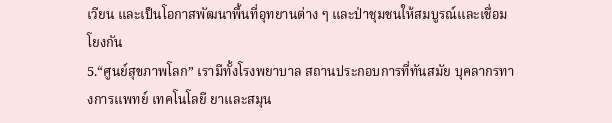เวียน และเป็นโอกาสพัฒนาพื้นที่อุทยานต่าง ๆ และป่าชุมชนให้สมบูรณ์และเชื่อมโยงกัน
5.“ศูนย์สุขภาพโลก” เรามีทั้งโรงพยาบาล สถานประกอบการที่ทันสมัย บุคลากรทางการแพทย์ เทคโนโลยี ยาและสมุน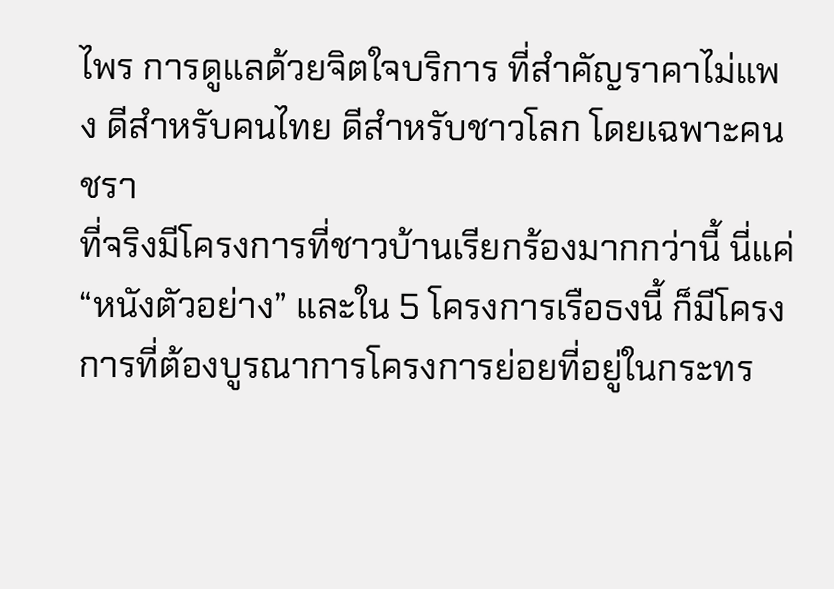ไพร การดูแลด้วยจิตใจบริการ ที่สำคัญราคาไม่แพง ดีสำหรับคนไทย ดีสำหรับชาวโลก โดยเฉพาะคนชรา
ที่จริงมีโครงการที่ชาวบ้านเรียกร้องมากกว่านี้ นี่แค่ “หนังตัวอย่าง” และใน 5 โครงการเรือธงนี้ ก็มีโครงการที่ต้องบูรณาการโครงการย่อยที่อยู่ในกระทร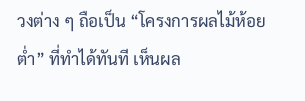วงต่าง ๆ ถือเป็น “โครงการผลไม้ห้อยต่ำ” ที่ทำได้ทันที เห็นผล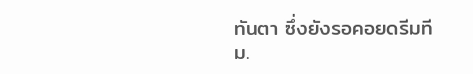ทันตา ซึ่งยังรอคอยดรีมทีม.